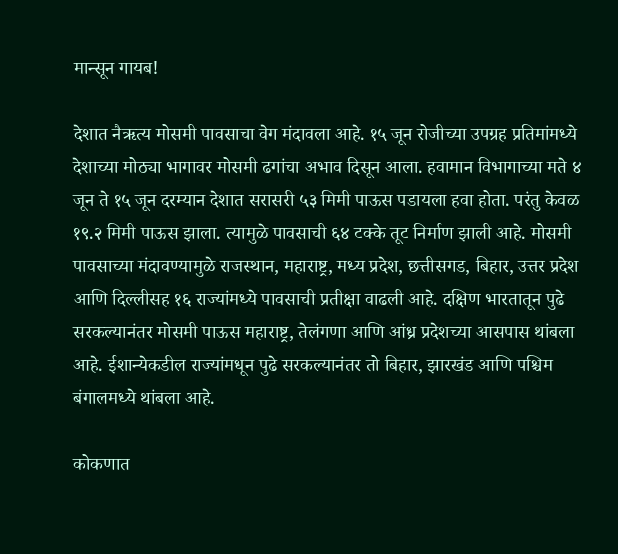मान्सून गायब!

देशात नैऋत्य मोसमी पावसाचा वेग मंदावला आहे. १५ जून रोजीच्या उपग्रह प्रतिमांमध्ये देशाच्या मोठ्या भागावर मोसमी ढगांचा अभाव दिसून आला. हवामान विभागाच्या मते ४ जून ते १५ जून दरम्यान देशात सरासरी ५३ मिमी पाऊस पडायला हवा होता. परंतु केवळ १९.२ मिमी पाऊस झाला. त्यामुळे पावसाची ६४ टक्के तूट निर्माण झाली आहे. मोसमी पावसाच्या मंदावण्यामुळे राजस्थान, महाराष्ट्र, मध्य प्रदेश, छत्तीसगड, बिहार, उत्तर प्रदेश आणि दिल्लीसह १६ राज्यांमध्ये पावसाची प्रतीक्षा वाढली आहे. दक्षिण भारतातून पुढे सरकल्यानंतर मोसमी पाऊस महाराष्ट्र, तेलंगणा आणि आंध्र प्रदेशच्या आसपास थांबला आहे. ईशान्येकडील राज्यांमधून पुढे सरकल्यानंतर तो बिहार, झारखंड आणि पश्चिम बंगालमध्ये थांबला आहे.

कोकणात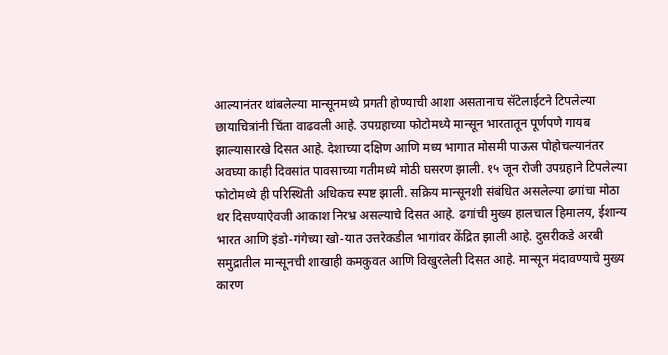आल्यानंतर थांबलेल्या मान्सूनमध्ये प्रगती होण्याची आशा असतानाच सॅटेलाईटने टिपलेल्या छायाचित्रांनी चिंता वाढवली आहे. उपग्रहाच्या फोटोमध्ये मान्सून भारतातून पूर्णपणे गायब झाल्यासारखे दिसत आहे. देशाच्या दक्षिण आणि मध्य भागात मोसमी पाऊस पोहोचल्यानंतर अवघ्या काही दिवसांत पावसाच्या गतीमध्ये मोठी घसरण झाली. १५ जून रोजी उपग्रहाने टिपलेल्या फोटोमध्ये ही परिस्थिती अधिकच स्पष्ट झाली. सक्रिय मान्सूनशी संबंधित असलेल्या ढगांचा मोठा थर दिसण्याऐवजी आकाश निरभ्र असल्याचे दिसत आहे. ढगांची मुख्य हालचाल हिमालय, ईशान्य भारत आणि इंडो-गंगेच्या खो-यात उत्तरेकडील भागांवर केंद्रित झाली आहे. दुसरीकडे अरबी समुद्रातील मान्सूनची शाखाही कमकुवत आणि विखुरलेली दिसत आहे. मान्सून मंदावण्याचे मुख्य कारण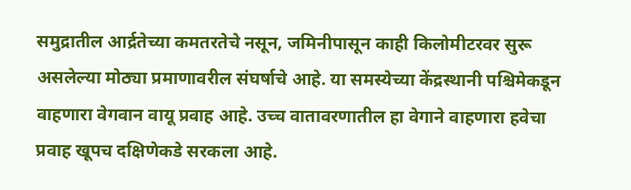समुद्रातील आर्द्रतेच्या कमतरतेचे नसून, जमिनीपासून काही किलोमीटरवर सुरू असलेल्या मोठ्या प्रमाणावरील संघर्षाचे आहे. या समस्येच्या केंद्रस्थानी पश्चिमेकडून वाहणारा वेगवान वायू प्रवाह आहे. उच्च वातावरणातील हा वेगाने वाहणारा हवेचा प्रवाह खूपच दक्षिणेकडे सरकला आहे.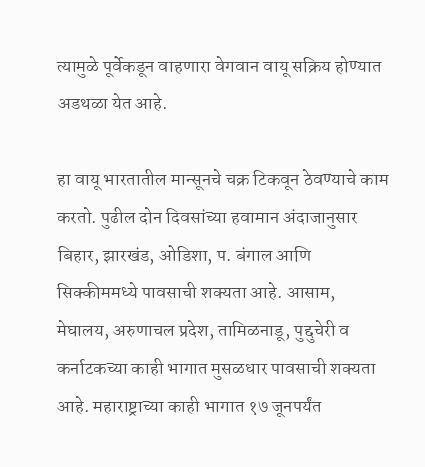त्यामुळे पूर्वेकडून वाहणारा वेगवान वायू सक्रिय होण्यात अडथळा येत आहे.

हा वायू भारतातील मान्सूनचे चक्र टिकवून ठेवण्याचे काम करतो. पुढील दोन दिवसांच्या हवामान अंदाजानुसार बिहार, झारखंड, ओडिशा, प. बंगाल आणि सिक्कीममध्ये पावसाची शक्यता आहे. आसाम, मेघालय, अरुणाचल प्रदेश, तामिळनाडू, पुद्दुचेरी व कर्नाटकच्या काही भागात मुसळधार पावसाची शक्यता आहे. महाराष्ट्राच्या काही भागात १७ जूनपर्यंत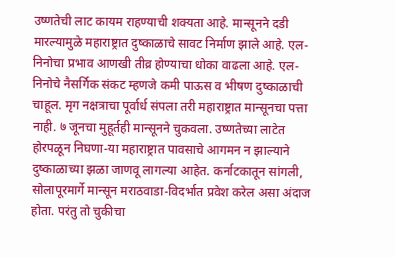उष्णतेची लाट कायम राहण्याची शक्यता आहे. मान्सूनने दडी मारल्यामुळे महाराष्ट्रात दुष्काळाचे सावट निर्माण झाले आहे. एल-निनोचा प्रभाव आणखी तीव्र होण्याचा धोका वाढला आहे. एल-निनोचे नैसर्गिक संकट म्हणजे कमी पाऊस व भीषण दुष्काळाची चाहूल. मृग नक्षत्राचा पूर्वार्ध संपला तरी महाराष्ट्रात मान्सूनचा पत्ता नाही. ७ जूनचा मुहूर्तही मान्सूनने चुकवला. उष्णतेच्या लाटेत होरपळून निघणा-या महाराष्ट्रात पावसाचे आगमन न झाल्याने दुष्काळाच्या झळा जाणवू लागल्या आहेत. कर्नाटकातून सांगली, सोलापूरमार्गे मान्सून मराठवाडा-विदर्भात प्रवेश करेल असा अंदाज होता. परंतु तो चुकीचा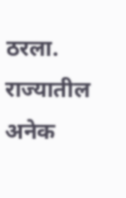ठरला. राज्यातील अनेक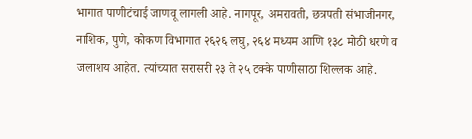भागात पाणीटंचाई जाणवू लागली आहे. नागपूर, अमरावती, छत्रपती संभाजीनगर, नाशिक, पुणे, कोकण विभागात २६२६ लघु, २६४ मध्यम आणि १३८ मोठी धरणे व जलाशय आहेत. त्यांच्यात सरासरी २३ ते २५ टक्के पाणीसाठा शिल्लक आहे.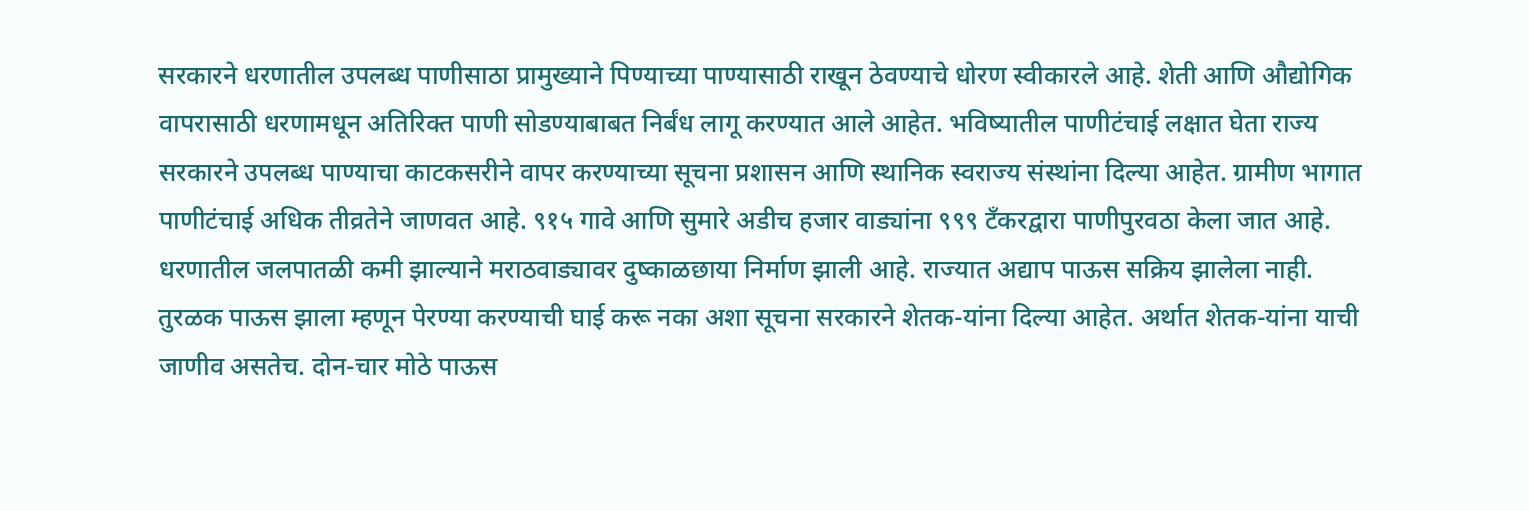सरकारने धरणातील उपलब्ध पाणीसाठा प्रामुख्याने पिण्याच्या पाण्यासाठी राखून ठेवण्याचे धोरण स्वीकारले आहे. शेती आणि औद्योगिक वापरासाठी धरणामधून अतिरिक्त पाणी सोडण्याबाबत निर्बंध लागू करण्यात आले आहेत. भविष्यातील पाणीटंचाई लक्षात घेता राज्य सरकारने उपलब्ध पाण्याचा काटकसरीने वापर करण्याच्या सूचना प्रशासन आणि स्थानिक स्वराज्य संस्थांना दिल्या आहेत. ग्रामीण भागात पाणीटंचाई अधिक तीव्रतेने जाणवत आहे. ९१५ गावे आणि सुमारे अडीच हजार वाड्यांना ९९९ टँकरद्वारा पाणीपुरवठा केला जात आहे. धरणातील जलपातळी कमी झाल्याने मराठवाड्यावर दुष्काळछाया निर्माण झाली आहे. राज्यात अद्याप पाऊस सक्रिय झालेला नाही. तुरळक पाऊस झाला म्हणून पेरण्या करण्याची घाई करू नका अशा सूचना सरकारने शेतक-यांना दिल्या आहेत. अर्थात शेतक-यांना याची जाणीव असतेच. दोन-चार मोठे पाऊस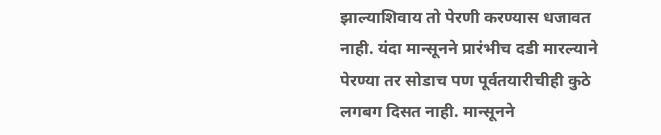झाल्याशिवाय तो पेरणी करण्यास धजावत नाही. यंदा मान्सूनने प्रारंभीच दडी मारल्याने पेरण्या तर सोडाच पण पूर्वतयारीचीही कुठे लगबग दिसत नाही. मान्सूनने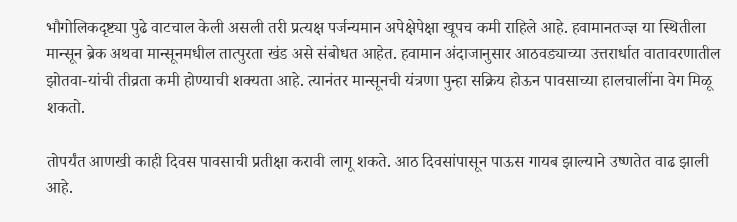भौगोलिकदृष्ट्या पुढे वाटचाल केली असली तरी प्रत्यक्ष पर्जन्यमान अपेक्षेपेक्षा खूपच कमी राहिले आहे. हवामानतज्ज्ञ या स्थितीला मान्सून ब्रेक अथवा मान्सूनमधील तात्पुरता खंड असे संबोधत आहेत. हवामान अंदाजानुसार आठवड्याच्या उत्तरार्धात वातावरणातील झोतवा-यांची तीव्रता कमी होण्याची शक्यता आहे. त्यानंतर मान्सूनची यंत्रणा पुन्हा सक्रिय होऊन पावसाच्या हालचालींना वेग मिळू शकतो.

तोपर्यंत आणखी काही दिवस पावसाची प्रतीक्षा करावी लागू शकते. आठ दिवसांपासून पाऊस गायब झाल्याने उष्णतेत वाढ झाली आहे.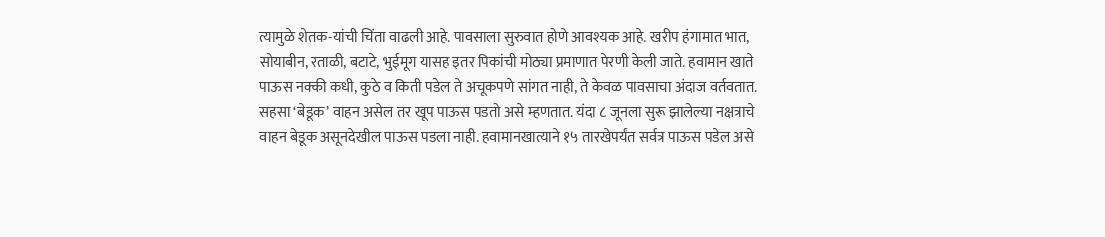त्यामुळे शेतक-यांची चिंता वाढली आहे. पावसाला सुरुवात होणे आवश्यक आहे. खरीप हंगामात भात, सोयाबीन, रताळी, बटाटे, भुईमूग यासह इतर पिकांची मोठ्या प्रमाणात पेरणी केली जाते. हवामान खाते पाऊस नक्की कधी, कुठे व किती पडेल ते अचूकपणे सांगत नाही, ते केवळ पावसाचा अंदाज वर्तवतात. सहसा ‘बेडूक’ वाहन असेल तर खूप पाऊस पडतो असे म्हणतात. यंदा ८ जूनला सुरू झालेल्या नक्षत्राचे वाहन बेडूक असूनदेखील पाऊस पडला नाही. हवामानखात्याने १५ तारखेपर्यंत सर्वत्र पाऊस पडेल असे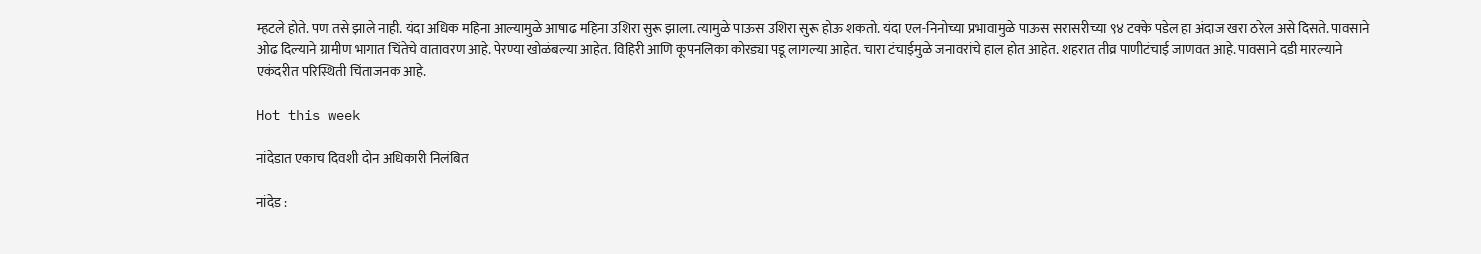म्हटले होते. पण तसे झाले नाही. यंदा अधिक महिना आल्यामुळे आषाढ महिना उशिरा सुरू झाला. त्यामुळे पाऊस उशिरा सुरू होऊ शकतो. यंदा एल-निनोच्या प्रभावामुळे पाऊस सरासरीच्या ९४ टक्के पडेल हा अंदाज खरा ठरेल असे दिसते. पावसाने ओढ दिल्याने ग्रामीण भागात चिंतेचे वातावरण आहे. पेरण्या खोळंबल्या आहेत. विहिरी आणि कूपनलिका कोरड्या पडू लागल्या आहेत. चारा टंचाईमुळे जनावरांचे हाल होत आहेत. शहरात तीव्र पाणीटंचाई जाणवत आहे. पावसाने दडी मारल्याने एकंदरीत परिस्थिती चिंताजनक आहे.

Hot this week

नांदेडात एकाच दिवशी दोन अधिकारी निलंबित

नांदेड :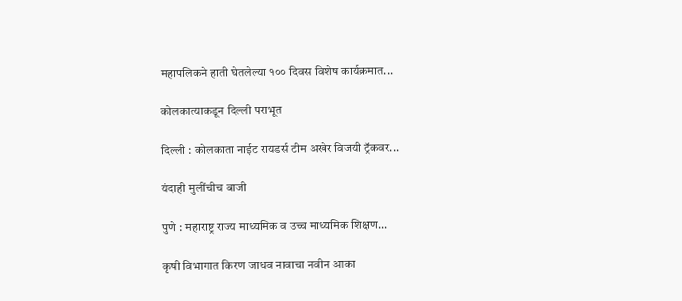महापलिकने हाती घेतलेल्या १०० दिवस विशेष कार्यक्रमात...

कोलकात्याकडून दिल्ली पराभूत

दिल्ली : कोलकाता नाईट रायडर्स टीम अखेर विजयी ट्रॅकवर...

यंदाही मुलींचीच बाजी

पुणे : महाराष्ट्र राज्य माध्यमिक व उच्च माध्यमिक शिक्षण...

कृषी विभागात किरण जाधव नावाचा नवीन आका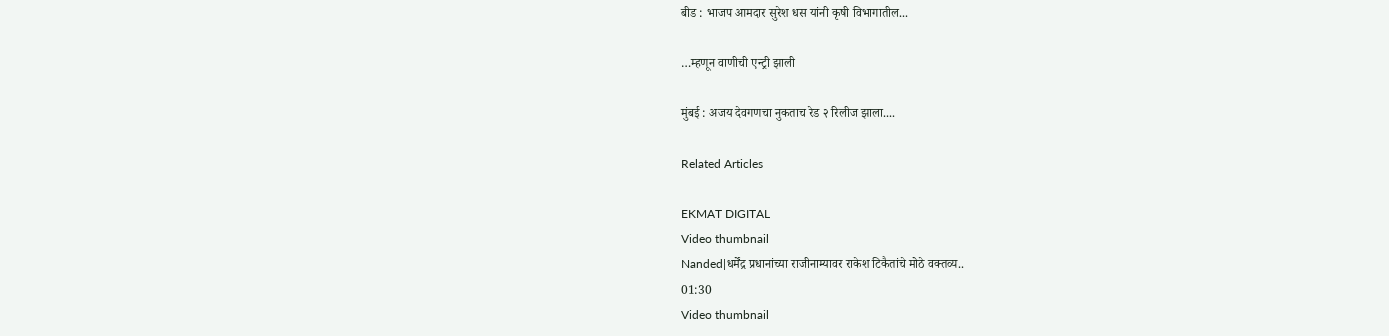बीड : भाजप आमदार सुरेश धस यांनी कृषी विभागातील...

…म्हणून वाणीची एन्ट्री झाली

मुंबई : अजय देवगणचा नुकताच रेड २ रिलीज झाला....

Related Articles

EKMAT DIGITAL
Video thumbnail
Nanded|धर्मेंद्र प्रधानांच्या राजीनाम्यावर राकेश टिकैतांचे मोठे वक्तव्य..
01:30
Video thumbnail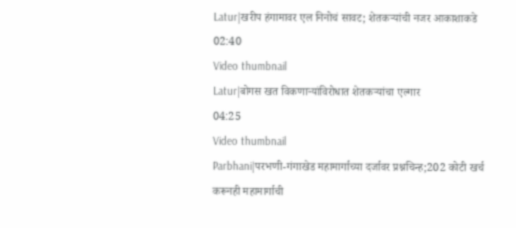Latur|खरीप हंगामावर एल निनोचं सावट; शेतकऱ्यांची नजर आकाशाकडे
02:40
Video thumbnail
Latur|बोगस खत विकणाऱ्यांविरोधात शेतकऱ्यांचा एल्गार
04:25
Video thumbnail
Parbhani|परभणी-गंगाखेड महामार्गाच्या दर्जावर प्रश्नचिन्ह;202 कोटी खर्च करूनही महामार्गाची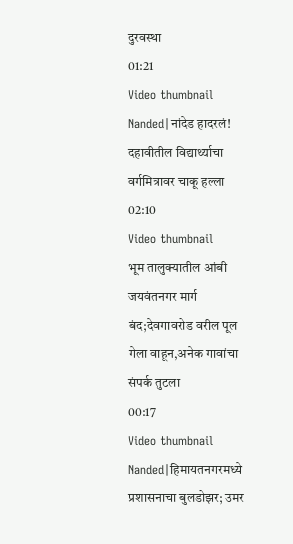दुरवस्था
01:21
Video thumbnail
Nanded|नांदेड हादरलं! दहावीतील विद्यार्थ्याचा वर्गमित्रावर चाकू हल्ला
02:10
Video thumbnail
भूम तालुक्यातील आंबी जयवंतनगर मार्ग बंद;देवगावरोड वरील पूल गेला वाहून,अनेक गावांचा संपर्क तुटला
00:17
Video thumbnail
Nanded|हिमायतनगरमध्ये प्रशासनाचा बुलडोझर; उमर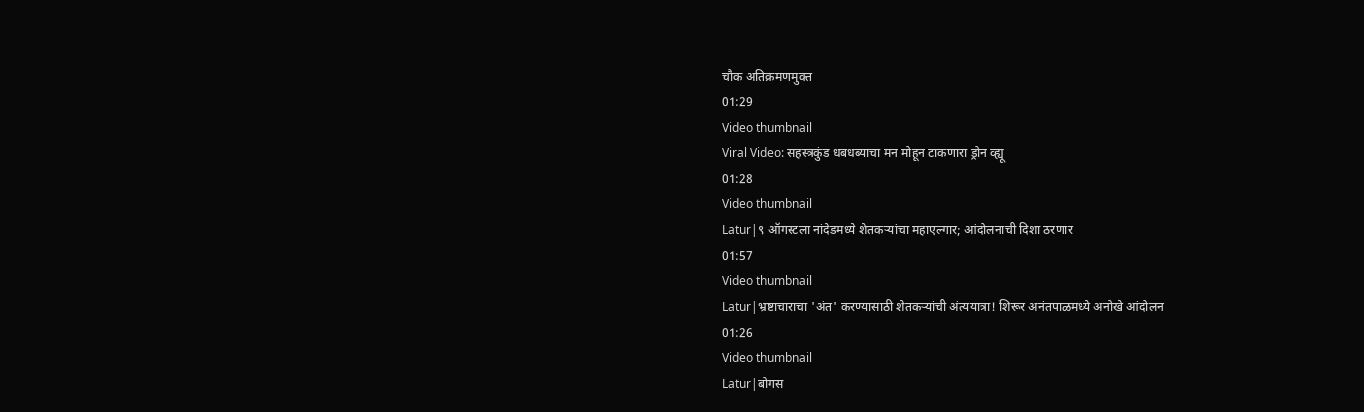चौक अतिक्रमणमुक्त
01:29
Video thumbnail
Viral Video: सहस्त्रकुंड धबधब्याचा मन मोहून टाकणारा ड्रोन व्ह्यू
01:28
Video thumbnail
Latur|९ ऑगस्टला नांदेडमध्ये शेतकऱ्यांचा महाएल्गार; आंदोलनाची दिशा ठरणार
01:57
Video thumbnail
Latur|भ्रष्टाचाराचा 'अंत' करण्यासाठी शेतकऱ्यांची अंत्ययात्रा! शिरूर अनंतपाळमध्ये अनोखे आंदोलन
01:26
Video thumbnail
Latur|बोगस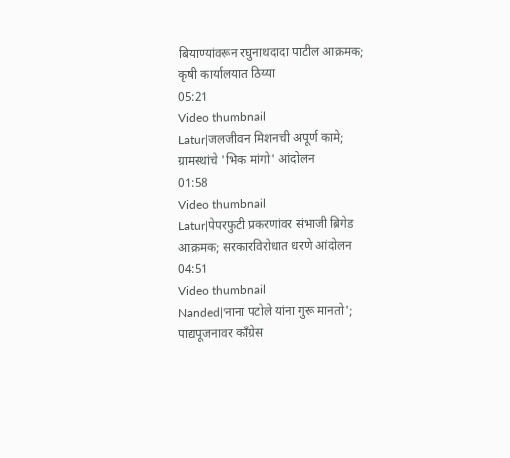बियाण्यांवरून रघुनाथदादा पाटील आक्रमक; कृषी कार्यालयात ठिय्या
05:21
Video thumbnail
Latur|जलजीवन मिशनची अपूर्ण कामे; ग्रामस्थांचे 'भिक मांगो' आंदोलन
01:58
Video thumbnail
Latur|पेपरफुटी प्रकरणांवर संभाजी ब्रिगेड आक्रमक; सरकारविरोधात धरणे आंदोलन
04:51
Video thumbnail
Nanded|'नाना पटोले यांना गुरू मानतो'; पाद्यपूजनावर काँग्रेस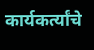कार्यकर्त्यांचे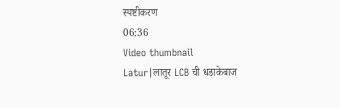स्पष्टीकरण
06:36
Video thumbnail
Latur|लातूर LCB ची धडाकेबाज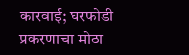कारवाई; घरफोडी प्रकरणाचा मोठा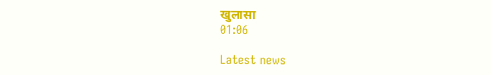खुलासा
01:06

Latest news